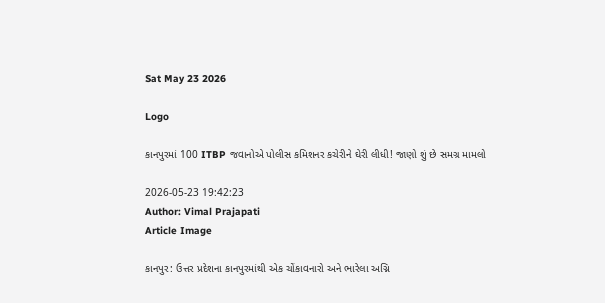Sat May 23 2026

Logo

કાનપુરમાં 100 ITBP જવાનોએ પોલીસ કમિશનર કચેરીને ઘેરી લીધી! જાણો શું છે સમગ્ર મામલો

2026-05-23 19:42:23
Author: Vimal Prajapati
Article Image

કાનપુર: ઉત્તર પ્રદેશના કાનપુરમાંથી એક ચોંકાવનારો અને ભારેલા અગ્નિ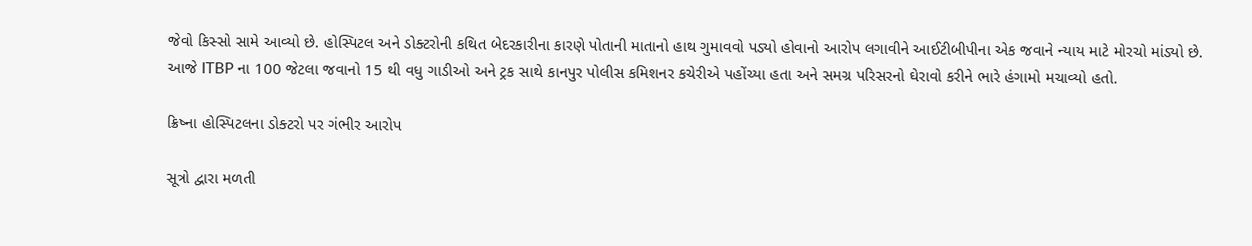જેવો કિસ્સો સામે આવ્યો છે. હોસ્પિટલ અને ડોક્ટરોની કથિત બેદરકારીના કારણે પોતાની માતાનો હાથ ગુમાવવો પડ્યો હોવાનો આરોપ લગાવીને આઈટીબીપીના એક જવાને ન્યાય માટે મોરચો માંડ્યો છે. આજે ITBP ના 100 જેટલા જવાનો 15 થી વધુ ગાડીઓ અને ટ્રક સાથે કાનપુર પોલીસ કમિશનર કચેરીએ પહોંચ્યા હતા અને સમગ્ર પરિસરનો ઘેરાવો કરીને ભારે હંગામો મચાવ્યો હતો.

ક્રિષ્ના હોસ્પિટલના ડોક્ટરો પર ગંભીર આરોપ

સૂત્રો દ્વારા મળતી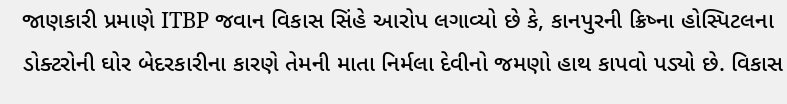જાણકારી પ્રમાણે ITBP જવાન વિકાસ સિંહે આરોપ લગાવ્યો છે કે, કાનપુરની ક્રિષ્ના હોસ્પિટલના ડોક્ટરોની ઘોર બેદરકારીના કારણે તેમની માતા નિર્મલા દેવીનો જમણો હાથ કાપવો પડ્યો છે. વિકાસ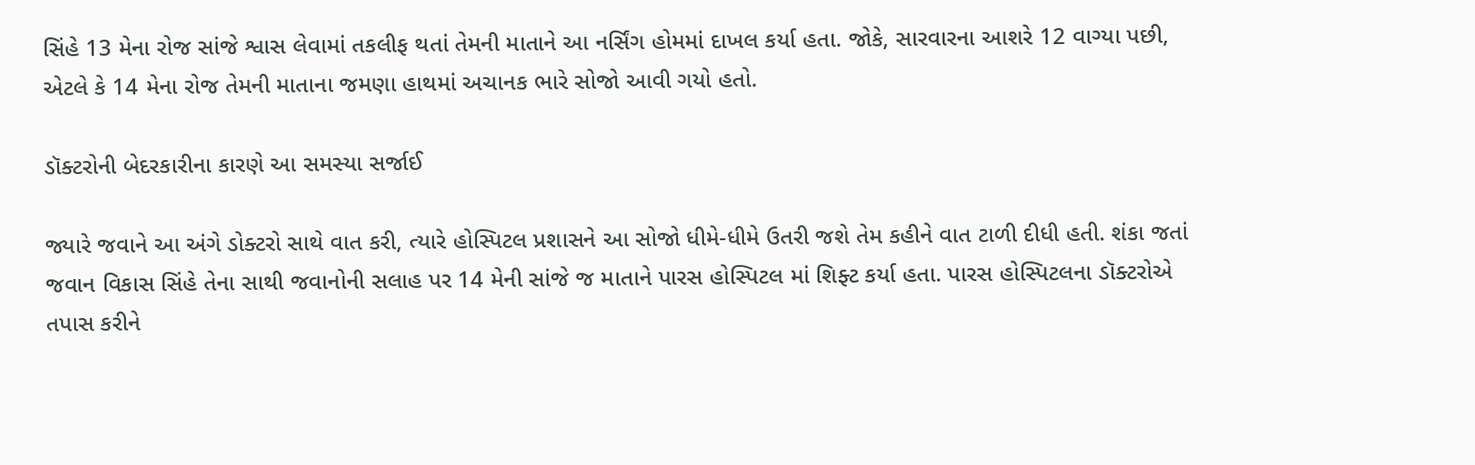સિંહે 13 મેના રોજ સાંજે શ્વાસ લેવામાં તકલીફ થતાં તેમની માતાને આ નર્સિંગ હોમમાં દાખલ કર્યા હતા. જોકે, સારવારના આશરે 12 વાગ્યા પછી, એટલે કે 14 મેના રોજ તેમની માતાના જમણા હાથમાં અચાનક ભારે સોજો આવી ગયો હતો.

ડૉક્ટરોની બેદરકારીના કારણે આ સમસ્યા સર્જાઈ

જ્યારે જવાને આ અંગે ડોક્ટરો સાથે વાત કરી, ત્યારે હોસ્પિટલ પ્રશાસને આ સોજો ધીમે-ધીમે ઉતરી જશે તેમ કહીને વાત ટાળી દીધી હતી. શંકા જતાં જવાન વિકાસ સિંહે તેના સાથી જવાનોની સલાહ પર 14 મેની સાંજે જ માતાને પારસ હોસ્પિટલ માં શિફ્ટ કર્યા હતા. પારસ હોસ્પિટલના ડૉક્ટરોએ તપાસ કરીને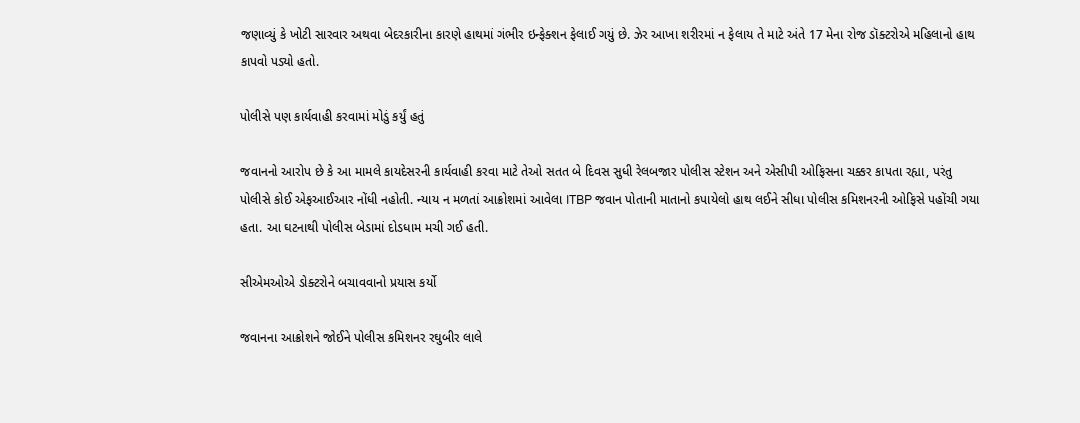જણાવ્યું કે ખોટી સારવાર અથવા બેદરકારીના કારણે હાથમાં ગંભીર ઇન્ફેક્શન ફેલાઈ ગયું છે. ઝેર આખા શરીરમાં ન ફેલાય તે માટે અંતે 17 મેના રોજ ડૉક્ટરોએ મહિલાનો હાથ કાપવો પડ્યો હતો.

પોલીસે પણ કાર્યવાહી કરવામાં મોડું કર્યું હતું

જવાનનો આરોપ છે કે આ મામલે કાયદેસરની કાર્યવાહી કરવા માટે તેઓ સતત બે દિવસ સુધી રેલબજાર પોલીસ સ્ટેશન અને એસીપી ઓફિસના ચક્કર કાપતા રહ્યા, પરંતુ પોલીસે કોઈ એફઆઈઆર નોંધી નહોતી. ન્યાય ન મળતાં આક્રોશમાં આવેલા ITBP જવાન પોતાની માતાનો કપાયેલો હાથ લઈને સીધા પોલીસ કમિશનરની ઓફિસે પહોંચી ગયા હતા. આ ઘટનાથી પોલીસ બેડામાં દોડધામ મચી ગઈ હતી.

સીએમઓએ ડોક્ટરોને બચાવવાનો પ્રયાસ કર્યો

જવાનના આક્રોશને જોઈને પોલીસ કમિશનર રઘુબીર લાલે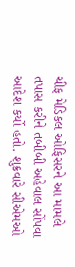ચીફ મેડિકલ ઓફિસરને આ મામલે તપાસ કરીને તબીબી અહેવાલ સોંપવા આદેશ કર્યો હતો. શુક્રવારે સીએમઓ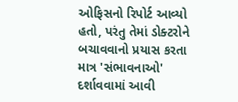ઓફિસનો રિપોર્ટ આવ્યો હતો, પરંતુ તેમાં ડોક્ટરોને બચાવવાનો પ્રયાસ કરતા માત્ર 'સંભાવનાઓ' દર્શાવવામાં આવી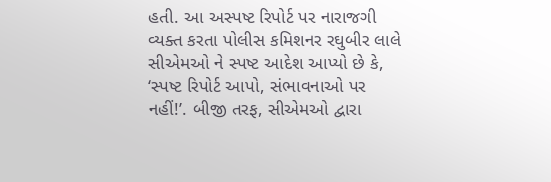હતી. આ અસ્પષ્ટ રિપોર્ટ પર નારાજગી વ્યક્ત કરતા પોલીસ કમિશનર રઘુબીર લાલે સીએમઓ ને સ્પષ્ટ આદેશ આપ્યો છે કે, ‘સ્પષ્ટ રિપોર્ટ આપો, સંભાવનાઓ પર નહીં!’. બીજી તરફ, સીએમઓ દ્વારા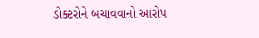ડોક્ટરોને બચાવવાનો આરોપ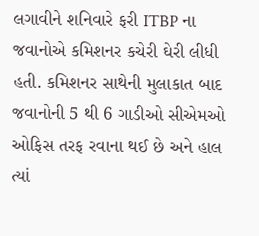લગાવીને શનિવારે ફરી ITBP ના જવાનોએ કમિશનર કચેરી ઘેરી લીધી હતી. કમિશનર સાથેની મુલાકાત બાદ જવાનોની 5 થી 6 ગાડીઓ સીએમઓ ઓફિસ તરફ રવાના થઈ છે અને હાલ ત્યાં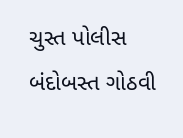ચુસ્ત પોલીસ બંદોબસ્ત ગોઠવી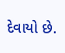દેવાયો છે.